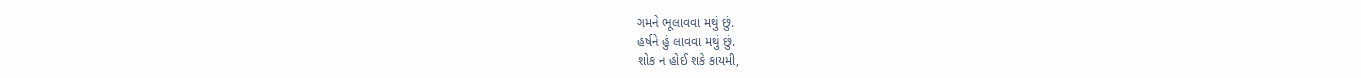ગમને ભૂલાવવા મથું છું.
હર્ષને હું લાવવા મથું છું.
શોક ન હોઈ શકે કાયમી,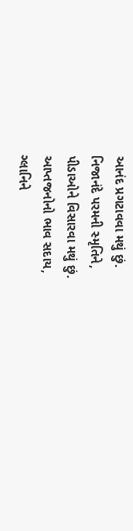આનંદ પ્રગટાવવા મથું છું.
નિજાનંદે પરમની સ્મૃતિને,
પીડાઓને વિસારવા મથું છું.
આપ્તજનોનો ભાવ સદાય,
ગ્લાનિને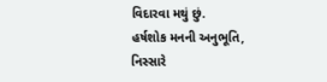વિદારવા મથું છું.
હર્ષશોક મનની અનુભૂતિ,
નિસ્સારે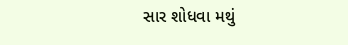સાર શોધવા મથું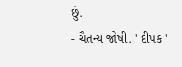છું.
- ચૈતન્ય જોષી. ' દીપક '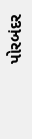પોરબંદર